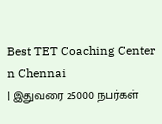Best TET Coaching Center n Chennai
| இதுவரை 25000 நபர்கள்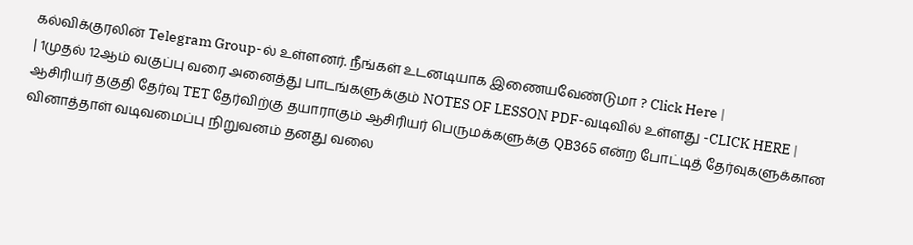கல்விக்குரலின் Telegram Group-ல் உள்ளனர். நீங்கள் உடனடியாக இணையவேண்டுமா ? Click Here |
| 1முதல் 12ஆம் வகுப்பு வரை அனைத்து பாடங்களுக்கும் NOTES OF LESSON PDF-வடிவில் உள்ளது -CLICK HERE |
ஆசிரியர் தகுதி தேர்வு TET தேர்விற்கு தயாராகும் ஆசிரியர் பெருமக்களுக்கு QB365 என்ற போட்டித் தேர்வுகளுக்கான வினாத்தாள் வடிவமைப்பு நிறுவனம் தனது வலை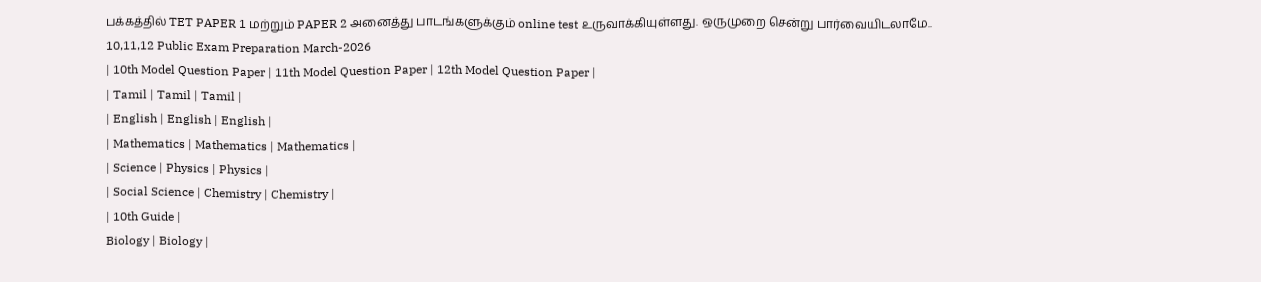பக்கத்தில் TET PAPER 1 மற்றும் PAPER 2 அனைத்து பாடங்களுக்கும் online test உருவாக்கியுள்ளது. ஒருமுறை சென்று பார்வையிடலாமே..
10,11,12 Public Exam Preparation March-2026
| 10th Model Question Paper | 11th Model Question Paper | 12th Model Question Paper |
| Tamil | Tamil | Tamil |
| English | English | English |
| Mathematics | Mathematics | Mathematics |
| Science | Physics | Physics |
| Social Science | Chemistry | Chemistry |
| 10th Guide |
Biology | Biology |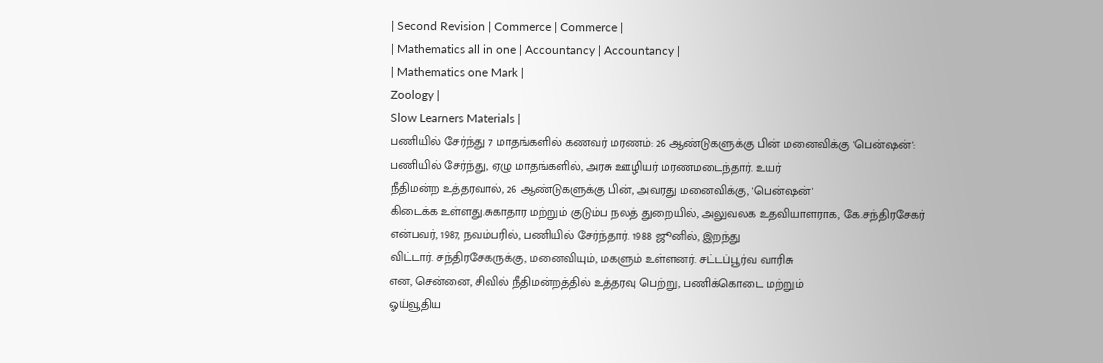| Second Revision | Commerce | Commerce |
| Mathematics all in one | Accountancy | Accountancy |
| Mathematics one Mark |
Zoology |
Slow Learners Materials |
பணியில் சேர்ந்து 7 மாதங்களில் கணவர் மரணம்: 26 ஆண்டுகளுக்கு பின் மனைவிக்கு 'பென்ஷன்':
பணியில் சேர்ந்து, ஏழு மாதங்களில், அரசு ஊழியர் மரணமடைந்தார். உயர்
நீதிமன்ற உத்தரவால், 26 ஆண்டுகளுக்கு பின், அவரது மனைவிக்கு, 'பென்ஷன்'
கிடைக்க உள்ளது.சுகாதார மற்றும் குடும்ப நலத் துறையில், அலுவலக உதவியாளராக, கே.சந்திரசேகர்
என்பவர், 1987, நவம்பரில், பணியில் சேர்ந்தார். 1988 ஜூனில், இறந்து
விட்டார். சந்திரசேகருக்கு, மனைவியும், மகளும் உள்ளனர். சட்டப்பூர்வ வாரிசு
என, சென்னை, சிவில் நீதிமன்றத்தில் உத்தரவு பெற்று, பணிக்கொடை மற்றும்
ஓய்வூதிய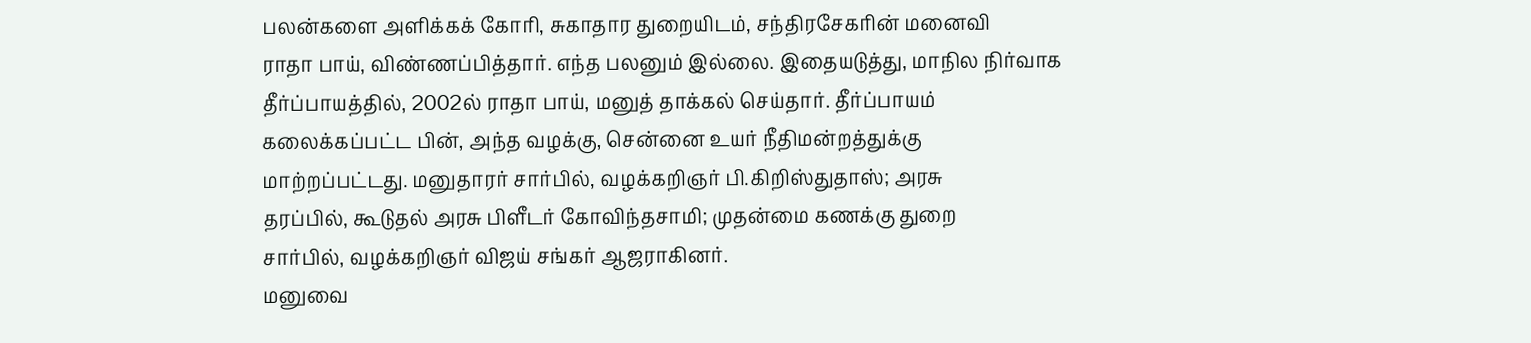பலன்களை அளிக்கக் கோரி, சுகாதார துறையிடம், சந்திரசேகரின் மனைவி
ராதா பாய், விண்ணப்பித்தார். எந்த பலனும் இல்லை. இதையடுத்து, மாநில நிர்வாக
தீர்ப்பாயத்தில், 2002ல் ராதா பாய், மனுத் தாக்கல் செய்தார். தீர்ப்பாயம்
கலைக்கப்பட்ட பின், அந்த வழக்கு, சென்னை உயர் நீதிமன்றத்துக்கு
மாற்றப்பட்டது. மனுதாரர் சார்பில், வழக்கறிஞர் பி.கிறிஸ்துதாஸ்; அரசு
தரப்பில், கூடுதல் அரசு பிளீடர் கோவிந்தசாமி; முதன்மை கணக்கு துறை
சார்பில், வழக்கறிஞர் விஜய் சங்கர் ஆஜராகினர்.
மனுவை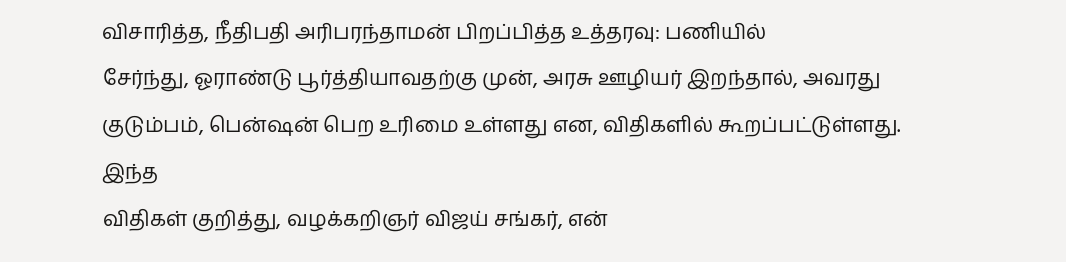விசாரித்த, நீதிபதி அரிபரந்தாமன் பிறப்பித்த உத்தரவு: பணியில்
சேர்ந்து, ஓராண்டு பூர்த்தியாவதற்கு முன், அரசு ஊழியர் இறந்தால், அவரது
குடும்பம், பென்ஷன் பெற உரிமை உள்ளது என, விதிகளில் கூறப்பட்டுள்ளது. இந்த
விதிகள் குறித்து, வழக்கறிஞர் விஜய் சங்கர், என்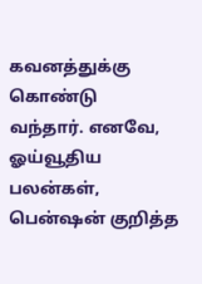கவனத்துக்கு கொண்டு
வந்தார். எனவே, ஓய்வூதிய பலன்கள், பென்ஷன் குறித்த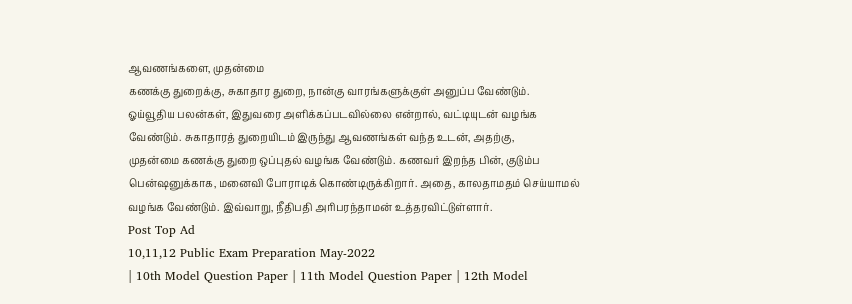ஆவணங்களை, முதன்மை
கணக்கு துறைக்கு, சுகாதார துறை, நான்கு வாரங்களுக்குள் அனுப்ப வேண்டும்.
ஓய்வூதிய பலன்கள், இதுவரை அளிக்கப்படவில்லை என்றால், வட்டியுடன் வழங்க
வேண்டும். சுகாதாரத் துறையிடம் இருந்து ஆவணங்கள் வந்த உடன், அதற்கு,
முதன்மை கணக்கு துறை ஒப்புதல் வழங்க வேண்டும். கணவர் இறந்த பின், குடும்ப
பென்ஷனுக்காக, மனைவி போராடிக் கொண்டிருக்கிறார். அதை, காலதாமதம் செய்யாமல்
வழங்க வேண்டும். இவ்வாறு, நீதிபதி அரிபரந்தாமன் உத்தரவிட்டுள்ளார்.
Post Top Ad
10,11,12 Public Exam Preparation May-2022
| 10th Model Question Paper | 11th Model Question Paper | 12th Model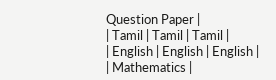Question Paper |
| Tamil | Tamil | Tamil |
| English | English | English |
| Mathematics |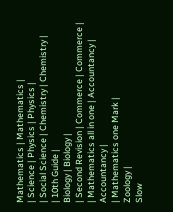Mathematics | Mathematics |
| Science | Physics | Physics |
| Social Science | Chemistry | Chemistry |
| 10th Guide |
Biology | Biology |
| Second Revision | Commerce | Commerce |
| Mathematics all in one | Accountancy | Accountancy |
| Mathematics one Mark |
Zoology |
Slow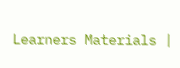Learners Materials |